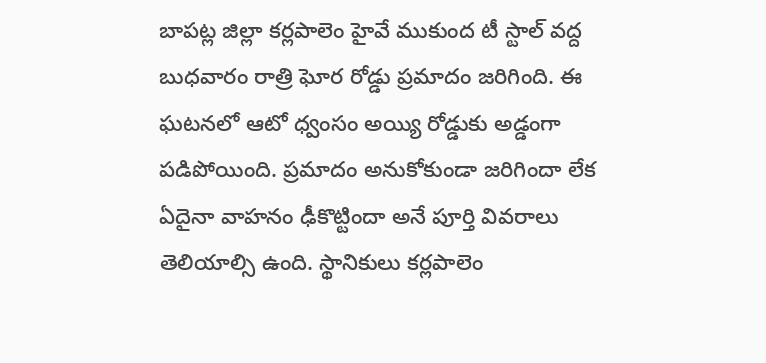బాపట్ల జిల్లా కర్లపాలెం హైవే ముకుంద టీ స్టాల్ వద్ద బుధవారం రాత్రి ఘోర రోడ్డు ప్రమాదం జరిగింది. ఈ ఘటనలో ఆటో ధ్వంసం అయ్యి రోడ్డుకు అడ్డంగా పడిపోయింది. ప్రమాదం అనుకోకుండా జరిగిందా లేక ఏదైనా వాహనం ఢీకొట్టిందా అనే పూర్తి వివరాలు తెలియాల్సి ఉంది. స్థానికులు కర్లపాలెం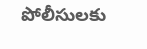పోలీసులకు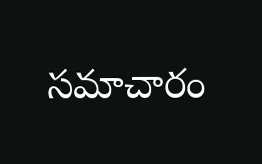సమాచారం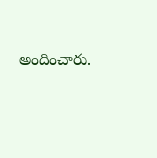అందించారు.